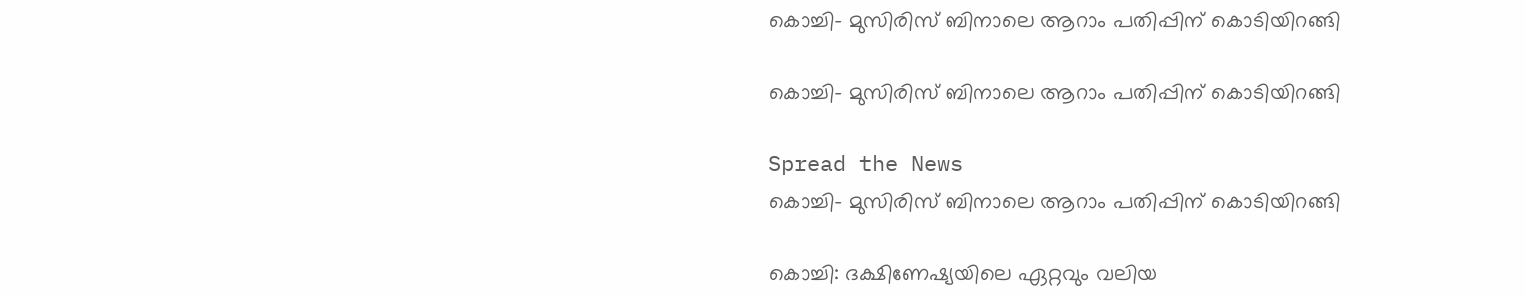കൊച്ചി- മുസിരിസ് ബിനാലെ ആറാം പതിപ്പിന് കൊടിയിറങ്ങി

കൊച്ചി- മുസിരിസ് ബിനാലെ ആറാം പതിപ്പിന് കൊടിയിറങ്ങി

Spread the News
കൊച്ചി- മുസിരിസ് ബിനാലെ ആറാം പതിപ്പിന് കൊടിയിറങ്ങി

കൊച്ചി: ദക്ഷിണേഷ്യയിലെ ഏറ്റവും വലിയ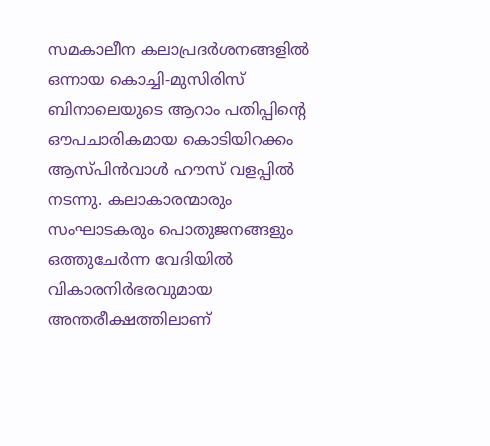സമകാലീന കലാപ്രദർശനങ്ങളിൽ ഒന്നായ കൊച്ചി-മുസിരിസ് ബിനാലെയുടെ ആറാം പതിപ്പിൻ്റെ ഔപചാരികമായ കൊടിയിറക്കം ആസ്പിൻവാൾ ഹൗസ് വളപ്പിൽ നടന്നു. കലാകാരന്മാരും സംഘാടകരും പൊതുജനങ്ങളും ഒത്തുചേർന്ന വേദിയിൽ വികാരനിർഭരവുമായ അന്തരീക്ഷത്തിലാണ്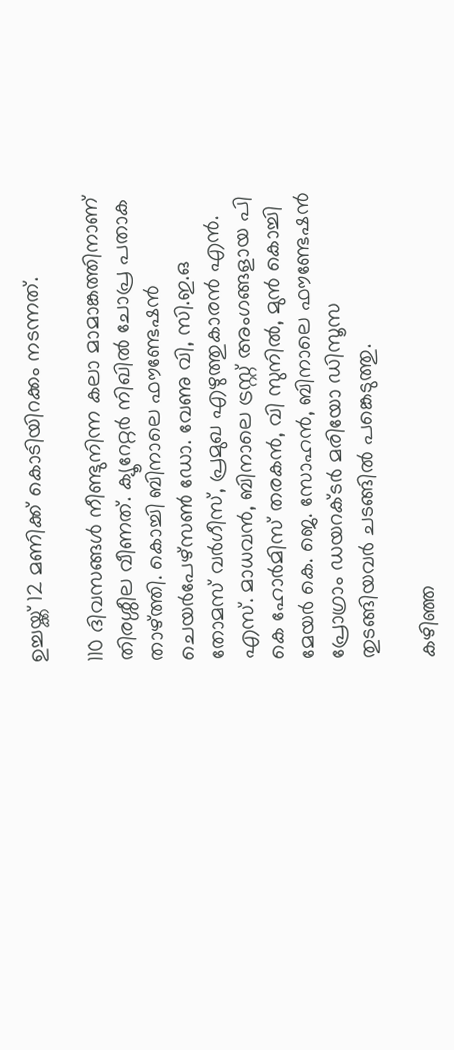ഉച്ചയ്ക്ക് 12 മണിക്ക് കൊടിയിറക്കം നടന്നത്.

110 ദിവസങ്ങൾ നീണ്ടുനിന്ന കലാ മാമാങ്കത്തിനാണ് തിരശ്ശീല വീണത്. ക്യൂറേറ്റർ നിഖിൽ ചോപ്ര പതാക താഴ്ത്തി. കൊച്ചി ബിനാലെ ഫൗണ്ടേഷൻ ചെയർപേഴ്സൺ ഡോ. വേണു വി, സി.ഇ.ഒ തോമസ് വർഗീസ്, പ്രമുഖ എഴുത്തുകാരൻ എൻ. എസ്. മാധവൻ, ബിനാലെ ട്രസ്റ്റ് അംഗങ്ങളായ പി കെ ഹോർമിസ് തരകൻ, വി സുനിൽ, മുൻ കൊച്ചി മേയർ കെ. ജെ. സോഹൻ, ബിനാലെ ഫൗണ്ടേഷൻ പ്രോഗ്രാം ഡയറക്ടർ മരിയോ ഡിസൂസ തുടങ്ങിയവർ ചടങ്ങിൽ പങ്കെടുത്തു.

കഴിഞ്ഞ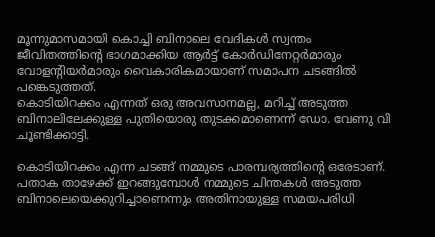മൂന്നുമാസമായി കൊച്ചി ബിനാലെ വേദികൾ സ്വന്തം ജീവിതത്തിന്റെ ഭാഗമാക്കിയ ആർട്ട് കോർഡിനേറ്റർമാരും വോളന്റിയർമാരും വൈകാരികമായാണ് സമാപന ചടങ്ങിൽ പങ്കെടുത്തത്.
കൊടിയിറക്കം എന്നത് ഒരു അവസാനമല്ല, മറിച്ച് അടുത്ത ബിനാലിലേക്കുള്ള പുതിയൊരു തുടക്കമാണെന്ന് ഡോ. വേണു വി ചൂണ്ടിക്കാട്ടി.

കൊടിയിറക്കം എന്ന ചടങ്ങ് നമ്മുടെ പാരമ്പര്യത്തിന്റെ ഒരേടാണ്. പതാക താഴേക്ക് ഇറങ്ങുമ്പോൾ നമ്മുടെ ചിന്തകൾ അടുത്ത ബിനാലെയെക്കുറിച്ചാണെന്നും അതിനായുള്ള സമയപരിധി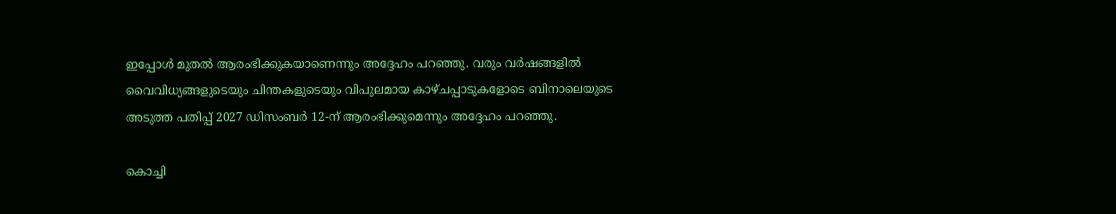ഇപ്പോൾ മുതൽ ആരംഭിക്കുകയാണെന്നും അദ്ദേഹം പറഞ്ഞു. വരും വർഷങ്ങളിൽ വൈവിധ്യങ്ങളുടെയും ചിന്തകളുടെയും വിപുലമായ കാഴ്ചപ്പാടുകളോടെ ബിനാലെയുടെ അടുത്ത പതിപ്പ് 2027 ഡിസംബർ 12-ന് ആരംഭിക്കുമെന്നും അദ്ദേഹം പറഞ്ഞു.

കൊച്ചി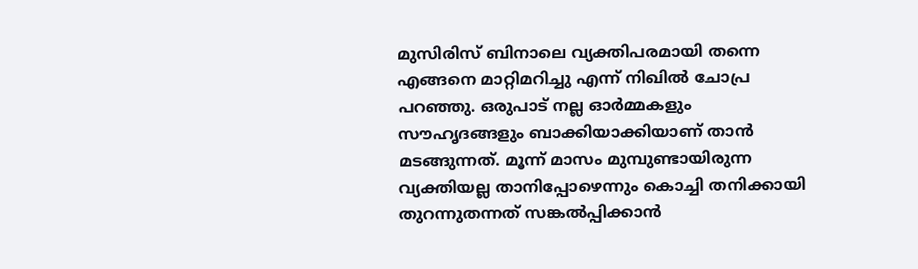മുസിരിസ് ബിനാലെ വ്യക്തിപരമായി തന്നെ എങ്ങനെ മാറ്റിമറിച്ചു എന്ന് നിഖിൽ ചോപ്ര പറഞ്ഞു. ഒരുപാട് നല്ല ഓർമ്മകളും സൗഹൃദങ്ങളും ബാക്കിയാക്കിയാണ് താൻ മടങ്ങുന്നത്. മൂന്ന് മാസം മുമ്പുണ്ടായിരുന്ന വ്യക്തിയല്ല താനിപ്പോഴെന്നും കൊച്ചി തനിക്കായി തുറന്നുതന്നത് സങ്കൽപ്പിക്കാൻ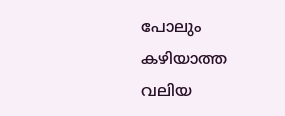പോലും കഴിയാത്ത വലിയ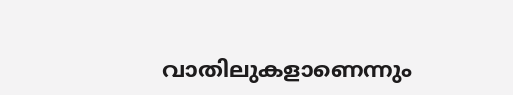വാതിലുകളാണെന്നും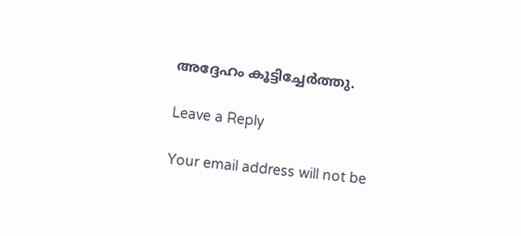അദ്ദേഹം കൂട്ടിച്ചേർത്തു.

Leave a Reply

Your email address will not be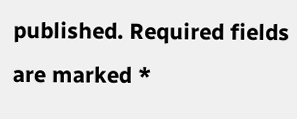published. Required fields are marked *